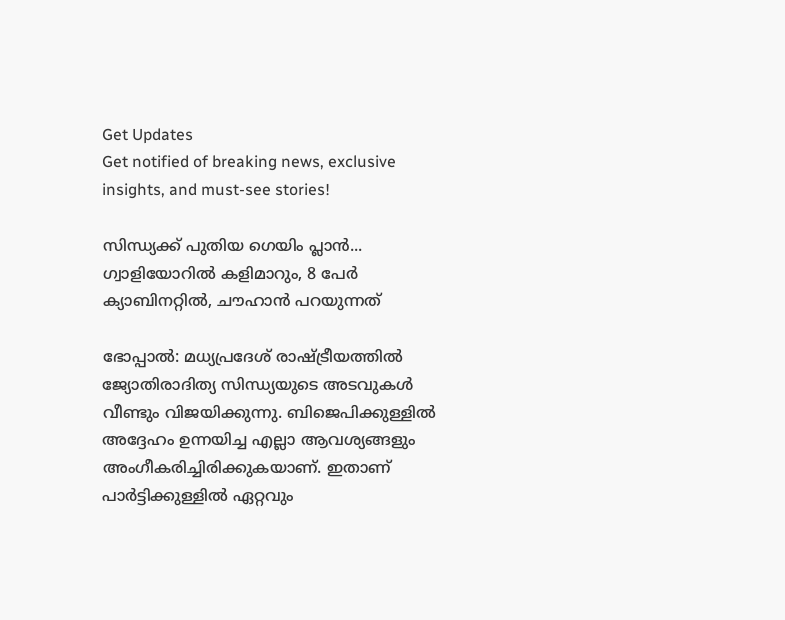Get Updates
Get notified of breaking news, exclusive insights, and must-see stories!

സിന്ധ്യക്ക് പുതിയ ഗെയിം പ്ലാന്‍... ഗ്വാളിയോറില്‍ കളിമാറും, 8 പേര്‍ ക്യാബിനറ്റില്‍, ചൗഹാന്‍ പറയുന്നത്

ഭോപ്പാല്‍: മധ്യപ്രദേശ് രാഷ്ട്രീയത്തില്‍ ജ്യോതിരാദിത്യ സിന്ധ്യയുടെ അടവുകള്‍ വീണ്ടും വിജയിക്കുന്നു. ബിജെപിക്കുള്ളില്‍ അദ്ദേഹം ഉന്നയിച്ച എല്ലാ ആവശ്യങ്ങളും അംഗീകരിച്ചിരിക്കുകയാണ്. ഇതാണ് പാര്‍ട്ടിക്കുള്ളില്‍ ഏറ്റവും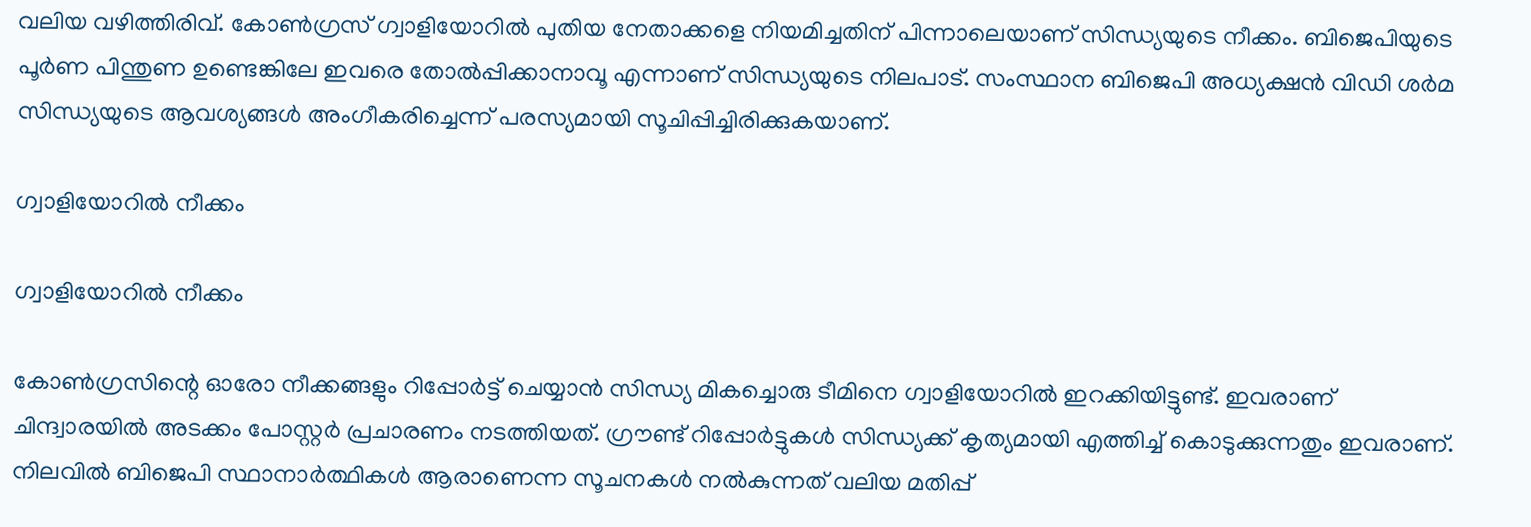വലിയ വഴിത്തിരിവ്. കോണ്‍ഗ്രസ് ഗ്വാളിയോറില്‍ പുതിയ നേതാക്കളെ നിയമിച്ചതിന് പിന്നാലെയാണ് സിന്ധ്യയുടെ നീക്കം. ബിജെപിയുടെ പൂര്‍ണ പിന്തുണ ഉണ്ടെങ്കിലേ ഇവരെ തോല്‍പ്പിക്കാനാവൂ എന്നാണ് സിന്ധ്യയുടെ നിലപാട്. സംസ്ഥാന ബിജെപി അധ്യക്ഷന്‍ വിഡി ശര്‍മ സിന്ധ്യയുടെ ആവശ്യങ്ങള്‍ അംഗീകരിച്ചെന്ന് പരസ്യമായി സൂചിപ്പിച്ചിരിക്കുകയാണ്.

ഗ്വാളിയോറില്‍ നീക്കം

ഗ്വാളിയോറില്‍ നീക്കം

കോണ്‍ഗ്രസിന്റെ ഓരോ നീക്കങ്ങളും റിപ്പോര്‍ട്ട് ചെയ്യാന്‍ സിന്ധ്യ മികച്ചൊരു ടീമിനെ ഗ്വാളിയോറില്‍ ഇറക്കിയിട്ടുണ്ട്. ഇവരാണ് ചിന്ദ്വാരയില്‍ അടക്കം പോസ്റ്റര്‍ പ്രചാരണം നടത്തിയത്. ഗ്രൗണ്ട് റിപ്പോര്‍ട്ടുകള്‍ സിന്ധ്യക്ക് കൃത്യമായി എത്തിച്ച് കൊടുക്കുന്നതും ഇവരാണ്. നിലവില്‍ ബിജെപി സ്ഥാനാര്‍ത്ഥികള്‍ ആരാണെന്ന സൂചനകള്‍ നല്‍കുന്നത് വലിയ മതിപ്പ്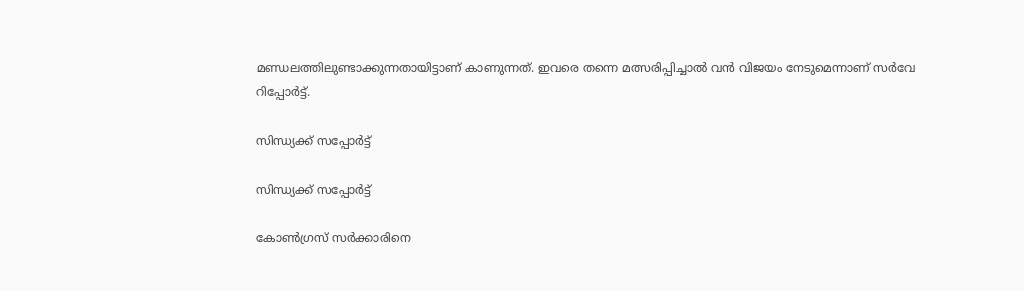മണ്ഡലത്തിലുണ്ടാക്കുന്നതായിട്ടാണ് കാണുന്നത്. ഇവരെ തന്നെ മത്സരിപ്പിച്ചാല്‍ വന്‍ വിജയം നേടുമെന്നാണ് സര്‍വേ റിപ്പോര്‍ട്ട്.

സിന്ധ്യക്ക് സപ്പോര്‍ട്ട്

സിന്ധ്യക്ക് സപ്പോര്‍ട്ട്

കോണ്‍ഗ്രസ് സര്‍ക്കാരിനെ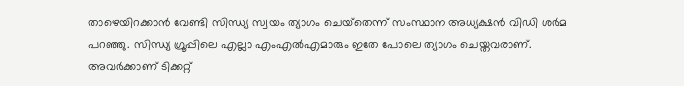താഴെയിറക്കാന്‍ വേണ്ടി സിന്ധ്യ സ്വയം ത്യാഗം ചെയ്‌തെന്ന് സംസ്ഥാന അധ്യക്ഷന്‍ വിഡി ശര്‍മ പറഞ്ഞു. സിന്ധ്യ ഗ്രൂപ്പിലെ എല്ലാ എംഎല്‍എമാരും ഇതേ പോലെ ത്യാഗം ചെയ്തവരാണ്. അവര്‍ക്കാണ് ടിക്കറ്റ്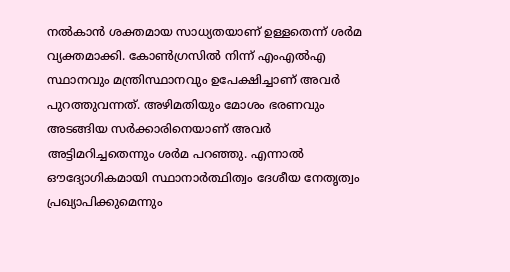നല്‍കാന്‍ ശക്തമായ സാധ്യതയാണ് ഉള്ളതെന്ന് ശര്‍മ വ്യക്തമാക്കി. കോണ്‍ഗ്രസില്‍ നിന്ന് എംഎല്‍എ സ്ഥാനവും മന്ത്രിസ്ഥാനവും ഉപേക്ഷിച്ചാണ് അവര്‍ പുറത്തുവന്നത്. അഴിമതിയും മോശം ഭരണവും അടങ്ങിയ സര്‍ക്കാരിനെയാണ് അവര്‍ അട്ടിമറിച്ചതെന്നും ശര്‍മ പറഞ്ഞു. എന്നാല്‍ ഔദ്യോഗികമായി സ്ഥാനാര്‍ത്ഥിത്വം ദേശീയ നേതൃത്വം പ്രഖ്യാപിക്കുമെന്നും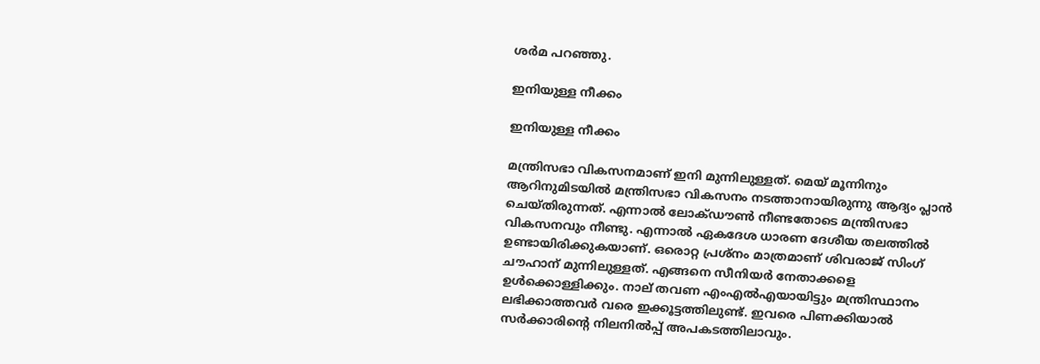ശര്‍മ പറഞ്ഞു.

ഇനിയുള്ള നീക്കം

ഇനിയുള്ള നീക്കം

മന്ത്രിസഭാ വികസനമാണ് ഇനി മുന്നിലുള്ളത്. മെയ് മൂന്നിനും ആറിനുമിടയില്‍ മന്ത്രിസഭാ വികസനം നടത്താനായിരുന്നു ആദ്യം പ്ലാന്‍ ചെയ്തിരുന്നത്. എന്നാല്‍ ലോക്ഡൗണ്‍ നീണ്ടതോടെ മന്ത്രിസഭാ വികസനവും നീണ്ടു. എന്നാല്‍ ഏകദേശ ധാരണ ദേശീയ തലത്തില്‍ ഉണ്ടായിരിക്കുകയാണ്. ഒരൊറ്റ പ്രശ്‌നം മാത്രമാണ് ശിവരാജ് സിംഗ് ചൗഹാന് മുന്നിലുള്ളത്. എങ്ങനെ സീനിയര്‍ നേതാക്കളെ ഉള്‍ക്കൊള്ളിക്കും. നാല് തവണ എംഎല്‍എയായിട്ടും മന്ത്രിസ്ഥാനം ലഭിക്കാത്തവര്‍ വരെ ഇക്കൂട്ടത്തിലുണ്ട്. ഇവരെ പിണക്കിയാല്‍ സര്‍ക്കാരിന്റെ നിലനില്‍പ്പ് അപകടത്തിലാവും.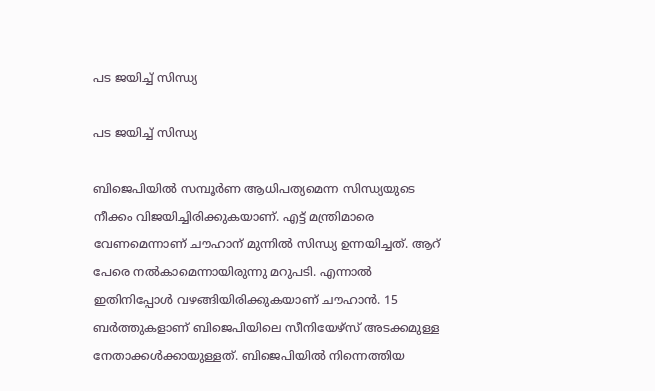പട ജയിച്ച് സിന്ധ്യ

പട ജയിച്ച് സിന്ധ്യ

ബിജെപിയില്‍ സമ്പൂര്‍ണ ആധിപത്യമെന്ന സിന്ധ്യയുടെ നീക്കം വിജയിച്ചിരിക്കുകയാണ്. എട്ട് മന്ത്രിമാരെ വേണമെന്നാണ് ചൗഹാന് മുന്നില്‍ സിന്ധ്യ ഉന്നയിച്ചത്. ആറ് പേരെ നല്‍കാമെന്നായിരുന്നു മറുപടി. എന്നാല്‍ ഇതിനിപ്പോള്‍ വഴങ്ങിയിരിക്കുകയാണ് ചൗഹാന്‍. 15 ബര്‍ത്തുകളാണ് ബിജെപിയിലെ സീനിയേഴ്‌സ് അടക്കമുള്ള നേതാക്കള്‍ക്കായുള്ളത്. ബിജെപിയില്‍ നിന്നെത്തിയ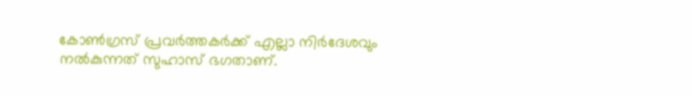കോണ്‍ഗ്രസ് പ്രവര്‍ത്തകര്‍ക്ക് എല്ലാ നിര്‍ദേശവും നല്‍കുന്നത് സുഹാസ് ഭഗതാണ്.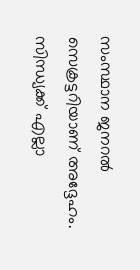സംസ്ഥാന ജനറല്‍ സെക്രട്ടറിയാണ് അദ്ദേഹം. സിന്ധ്യക്ക് എല്ലാ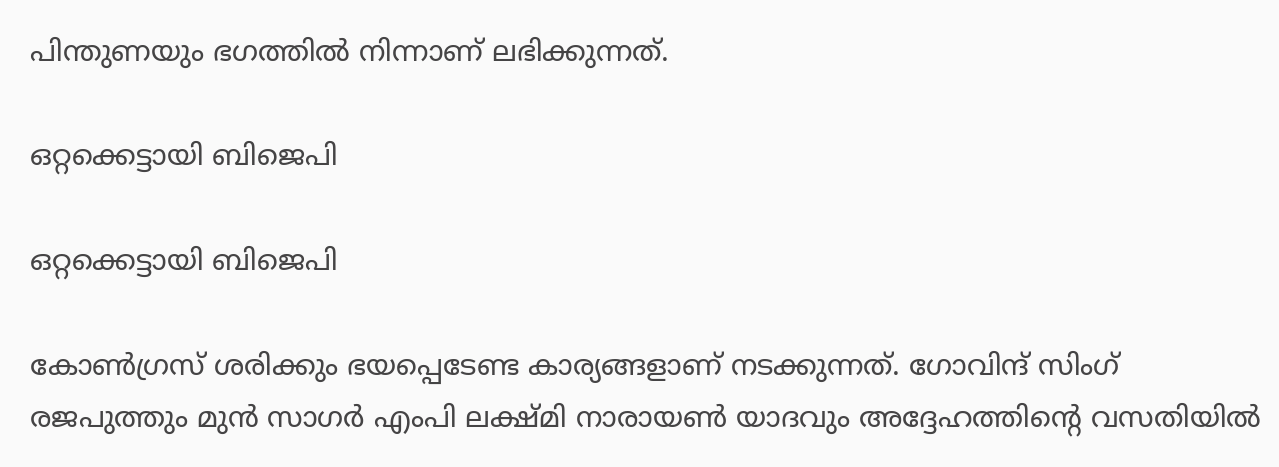പിന്തുണയും ഭഗത്തില്‍ നിന്നാണ് ലഭിക്കുന്നത്.

ഒറ്റക്കെട്ടായി ബിജെപി

ഒറ്റക്കെട്ടായി ബിജെപി

കോണ്‍ഗ്രസ് ശരിക്കും ഭയപ്പെടേണ്ട കാര്യങ്ങളാണ് നടക്കുന്നത്. ഗോവിന്ദ് സിംഗ് രജപുത്തും മുന്‍ സാഗര്‍ എംപി ലക്ഷ്മി നാരായണ്‍ യാദവും അദ്ദേഹത്തിന്റെ വസതിയില്‍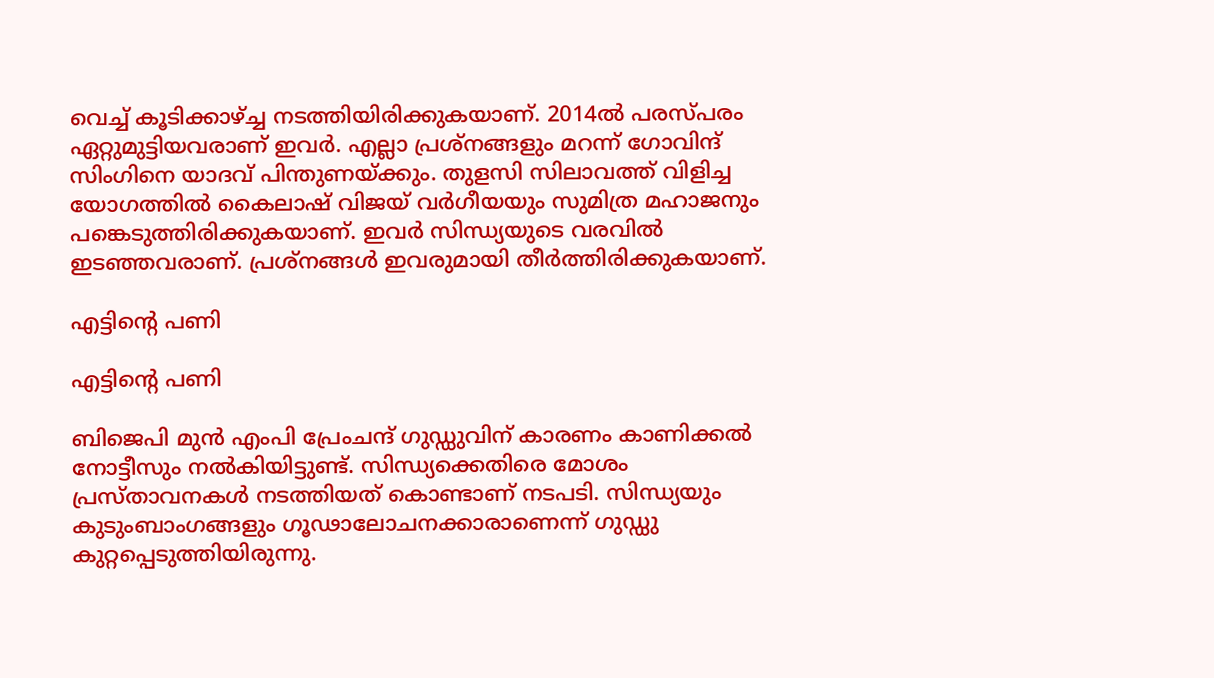വെച്ച് കൂടിക്കാഴ്ച്ച നടത്തിയിരിക്കുകയാണ്. 2014ല്‍ പരസ്പരം ഏറ്റുമുട്ടിയവരാണ് ഇവര്‍. എല്ലാ പ്രശ്‌നങ്ങളും മറന്ന് ഗോവിന്ദ് സിംഗിനെ യാദവ് പിന്തുണയ്ക്കും. തുളസി സിലാവത്ത് വിളിച്ച യോഗത്തില്‍ കൈലാഷ് വിജയ് വര്‍ഗീയയും സുമിത്ര മഹാജനും പങ്കെടുത്തിരിക്കുകയാണ്. ഇവര്‍ സിന്ധ്യയുടെ വരവില്‍ ഇടഞ്ഞവരാണ്. പ്രശ്‌നങ്ങള്‍ ഇവരുമായി തീര്‍ത്തിരിക്കുകയാണ്.

എട്ടിന്റെ പണി

എട്ടിന്റെ പണി

ബിജെപി മുന്‍ എംപി പ്രേംചന്ദ് ഗുഡ്ഡുവിന് കാരണം കാണിക്കല്‍ നോട്ടീസും നല്‍കിയിട്ടുണ്ട്. സിന്ധ്യക്കെതിരെ മോശം പ്രസ്താവനകള്‍ നടത്തിയത് കൊണ്ടാണ് നടപടി. സിന്ധ്യയും കുടുംബാംഗങ്ങളും ഗൂഢാലോചനക്കാരാണെന്ന് ഗുഡ്ഡു കുറ്റപ്പെടുത്തിയിരുന്നു.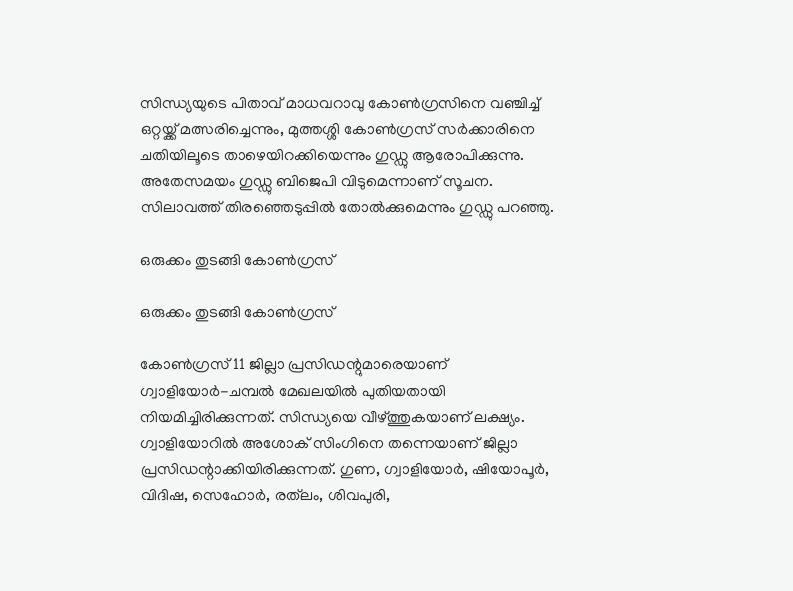സിന്ധ്യയുടെ പിതാവ് മാധവറാവു കോണ്‍ഗ്രസിനെ വഞ്ചിച്ച് ഒറ്റയ്ക്ക് മത്സരിച്ചെന്നും, മുത്തശ്ശി കോണ്‍ഗ്രസ് സര്‍ക്കാരിനെ ചതിയിലൂടെ താഴെയിറക്കിയെന്നും ഗുഡ്ഡു ആരോപിക്കുന്നു. അതേസമയം ഗുഡ്ഡു ബിജെപി വിടുമെന്നാണ് സൂചന. സിലാവത്ത് തിരഞ്ഞെടുപ്പില്‍ തോല്‍ക്കുമെന്നും ഗുഡ്ഡു പറഞ്ഞു.

ഒരുക്കം തുടങ്ങി കോണ്‍ഗ്രസ്

ഒരുക്കം തുടങ്ങി കോണ്‍ഗ്രസ്

കോണ്‍ഗ്രസ് 11 ജില്ലാ പ്രസിഡന്റുമാരെയാണ് ഗ്വാളിയോര്‍-ചമ്പല്‍ മേഖലയില്‍ പുതിയതായി നിയമിച്ചിരിക്കുന്നത്. സിന്ധ്യയെ വീഴ്ത്തുകയാണ് ലക്ഷ്യം. ഗ്വാളിയോറില്‍ അശോക് സിംഗിനെ തന്നെയാണ് ജില്ലാ പ്രസിഡന്റാക്കിയിരിക്കുന്നത്. ഗുണ, ഗ്വാളിയോര്‍, ഷിയോപൂര്‍, വിദിഷ, സെഹോര്‍, രത്‌ലം, ശിവപുരി,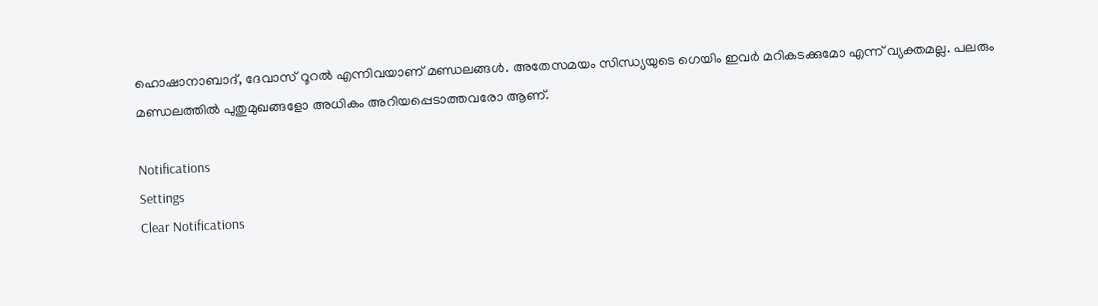ഹൊഷാനാബാദ്, ദേവാസ് റൂറല്‍ എന്നിവയാണ് മണ്ഡലങ്ങള്‍. അതേസമയം സിന്ധ്യയുടെ ഗെയിം ഇവര്‍ മറികടക്കുമോ എന്ന് വ്യക്തമല്ല. പലരും മണ്ഡലത്തില്‍ പുതുമുഖങ്ങളോ അധികം അറിയപ്പെടാത്തവരോ ആണ്.

Notifications
Settings
Clear Notifications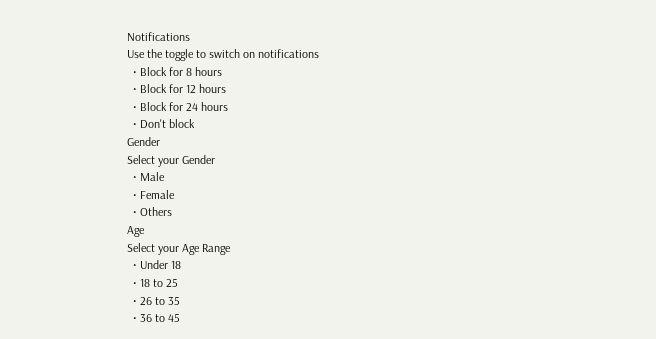Notifications
Use the toggle to switch on notifications
  • Block for 8 hours
  • Block for 12 hours
  • Block for 24 hours
  • Don't block
Gender
Select your Gender
  • Male
  • Female
  • Others
Age
Select your Age Range
  • Under 18
  • 18 to 25
  • 26 to 35
  • 36 to 45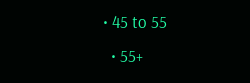• 45 to 55
  • 55+